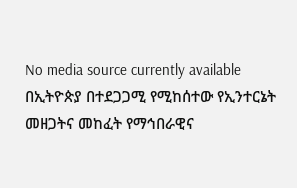No media source currently available
በኢትዮጵያ በተደጋጋሚ የሚከሰተው የኢንተርኔት መዘጋትና መከፈት የማኅበራዊና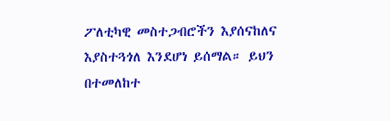ፖለቲካዊ መስተጋብሮችን እያሰናከለና እያስተጓጎለ እንደሆነ ይሰማል። ይህን በተመለከተ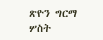ጽዮን ግርማ ሦስት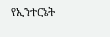የኢንተርኔት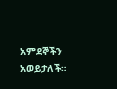አምደኞችን አወይታለች።